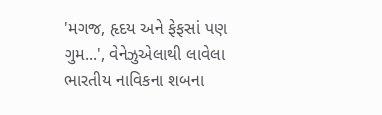'મગજ, હૃદય અને ફેફસાં પણ ગુમ...', વેનેઝુએલાથી લાવેલા ભારતીય નાવિકના શબના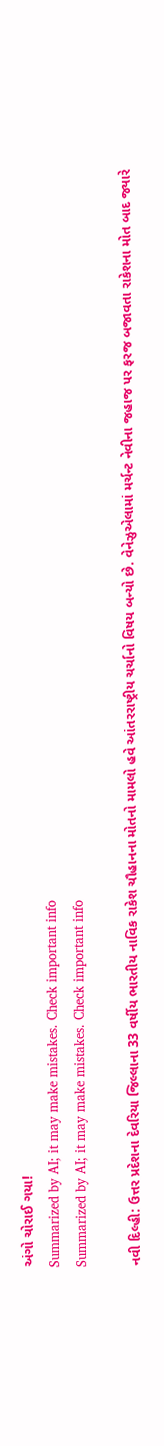અંગો ચોરાઈ ગયા!
Summarized by AI; it may make mistakes. Check important info
Summarized by AI; it may make mistakes. Check important info

નવી દિલ્હી: ઉત્તર પ્રદેશના દેવરિયા જિલ્લાના 33 વર્ષીય ભારતીય નાવિક રાકેશ ચૌહાનના મોતનો મામલો હવે આંતરરાષ્ટ્રીય ચર્ચાનો વિષય બન્યો છે. વેનેઝુએલામાં મર્ચન્ટ નેવીના જહાજ પર ફરજ બજાવતા રાકેશના મોત બાદ જ્યારે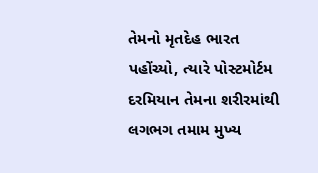તેમનો મૃતદેહ ભારત પહોંચ્યો, ત્યારે પોસ્ટમોર્ટમ દરમિયાન તેમના શરીરમાંથી લગભગ તમામ મુખ્ય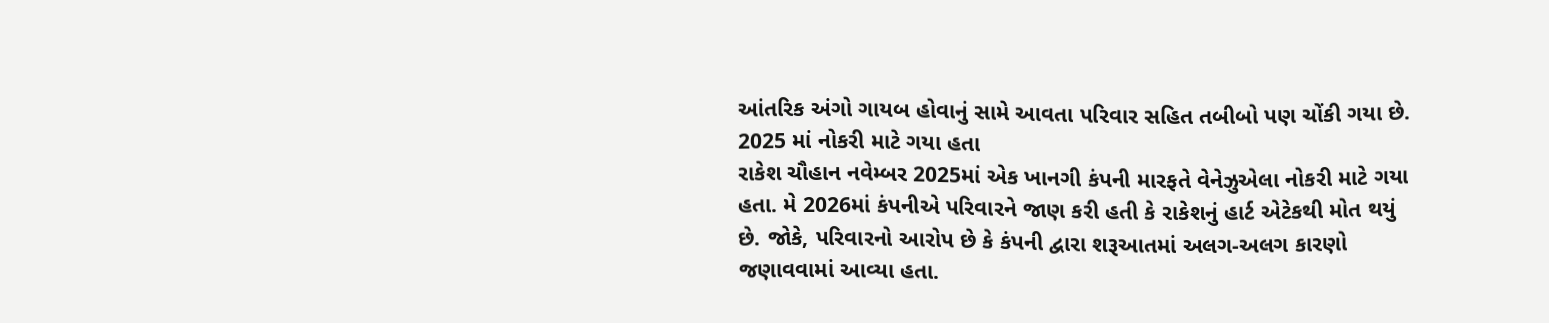આંતરિક અંગો ગાયબ હોવાનું સામે આવતા પરિવાર સહિત તબીબો પણ ચોંકી ગયા છે.
2025 માં નોકરી માટે ગયા હતા
રાકેશ ચૌહાન નવેમ્બર 2025માં એક ખાનગી કંપની મારફતે વેનેઝુએલા નોકરી માટે ગયા હતા. મે 2026માં કંપનીએ પરિવારને જાણ કરી હતી કે રાકેશનું હાર્ટ એટેકથી મોત થયું છે. જોકે, પરિવારનો આરોપ છે કે કંપની દ્વારા શરૂઆતમાં અલગ-અલગ કારણો જણાવવામાં આવ્યા હતા.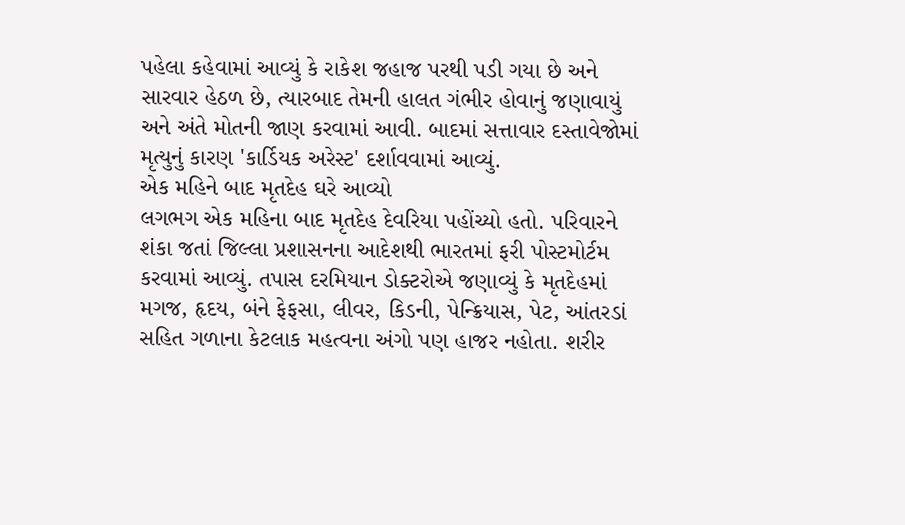પહેલા કહેવામાં આવ્યું કે રાકેશ જહાજ પરથી પડી ગયા છે અને સારવાર હેઠળ છે, ત્યારબાદ તેમની હાલત ગંભીર હોવાનું જણાવાયું અને અંતે મોતની જાણ કરવામાં આવી. બાદમાં સત્તાવાર દસ્તાવેજોમાં મૃત્યુનું કારણ 'કાર્ડિયક અરેસ્ટ' દર્શાવવામાં આવ્યું.
એક મહિને બાદ મૃતદેહ ઘરે આવ્યો
લગભગ એક મહિના બાદ મૃતદેહ દેવરિયા પહોંચ્યો હતો. પરિવારને શંકા જતાં જિલ્લા પ્રશાસનના આદેશથી ભારતમાં ફરી પોસ્ટમોર્ટમ કરવામાં આવ્યું. તપાસ દરમિયાન ડોક્ટરોએ જણાવ્યું કે મૃતદેહમાં મગજ, હૃદય, બંને ફેફસા, લીવર, કિડની, પેન્ક્રિયાસ, પેટ, આંતરડાં સહિત ગળાના કેટલાક મહત્વના અંગો પણ હાજર નહોતા. શરીર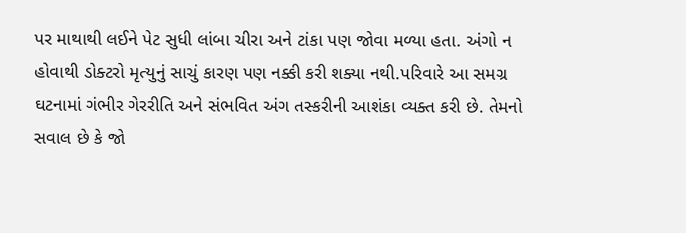પર માથાથી લઈને પેટ સુધી લાંબા ચીરા અને ટાંકા પણ જોવા મળ્યા હતા. અંગો ન હોવાથી ડોક્ટરો મૃત્યુનું સાચું કારણ પણ નક્કી કરી શક્યા નથી.પરિવારે આ સમગ્ર ઘટનામાં ગંભીર ગેરરીતિ અને સંભવિત અંગ તસ્કરીની આશંકા વ્યક્ત કરી છે. તેમનો સવાલ છે કે જો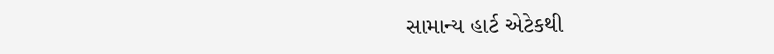સામાન્ય હાર્ટ એટેકથી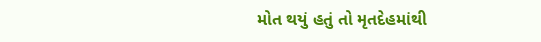મોત થયું હતું તો મૃતદેહમાંથી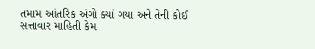તમામ આંતરિક અંગો ક્યાં ગયા અને તેની કોઈ સત્તાવાર માહિતી કેમ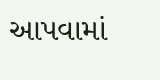આપવામાં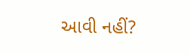આવી નહીં?